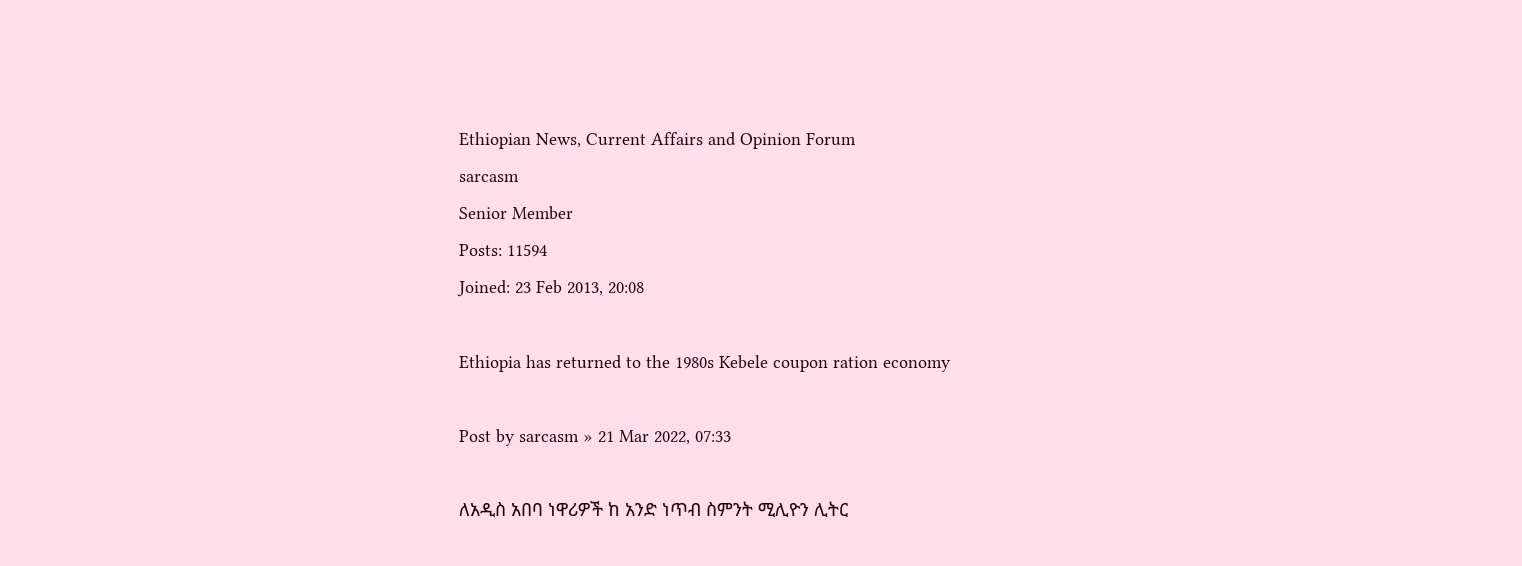Ethiopian News, Current Affairs and Opinion Forum
sarcasm
Senior Member
Posts: 11594
Joined: 23 Feb 2013, 20:08

Ethiopia has returned to the 1980s Kebele coupon ration economy

Post by sarcasm » 21 Mar 2022, 07:33

ለአዲስ አበባ ነዋሪዎች ከ አንድ ነጥብ ስምንት ሚሊዮን ሊትር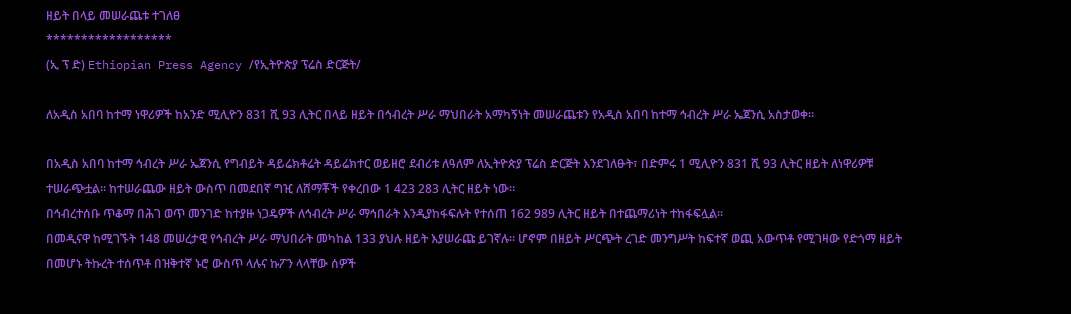ዘይት በላይ መሠራጨቱ ተገለፀ
******************
(ኢ ፕ ድ) Ethiopian Press Agency /የኢትዮጵያ ፕሬስ ድርጅት/

ለአዲስ አበባ ከተማ ነዋሪዎች ከአንድ ሚሊዮን 831 ሺ 93 ሊትር በላይ ዘይት በኅብረት ሥራ ማህበራት አማካኝነት መሠራጨቱን የአዲስ አበባ ከተማ ኅብረት ሥራ ኤጀንሲ አስታወቀ።

በአዲስ አበባ ከተማ ኅብረት ሥራ ኤጀንሲ የግብይት ዳይሬክቶሬት ዳይሬክተር ወይዘሮ ደብሪቱ ለዓለም ለኢትዮጵያ ፕሬስ ድርጅት እንደገለፁት፣ በድምሩ 1 ሚሊዮን 831 ሺ 93 ሊትር ዘይት ለነዋሪዎቹ ተሠራጭቷል። ከተሠራጨው ዘይት ውስጥ በመደበኛ ግዢ ለሸማቾች የቀረበው 1 423 283 ሊትር ዘይት ነው።
በኅብረተሰቡ ጥቆማ በሕገ ወጥ መንገድ ከተያዙ ነጋዴዎች ለኅብረት ሥራ ማኅበራት እንዲያከፋፍሉት የተሰጠ 162 989 ሊትር ዘይት በተጨማሪነት ተከፋፍሏል።
በመዲናዋ ከሚገኙት 148 መሠረታዊ የኅብረት ሥራ ማህበራት መካከል 133 ያህሉ ዘይት እያሠራጩ ይገኛሉ። ሆኖም በዘይት ሥርጭት ረገድ መንግሥት ከፍተኛ ወጪ አውጥቶ የሚገዛው የድጎማ ዘይት በመሆኑ ትኩረት ተሰጥቶ በዝቅተኛ ኑሮ ውስጥ ላሉና ኩፖን ላላቸው ሰዎች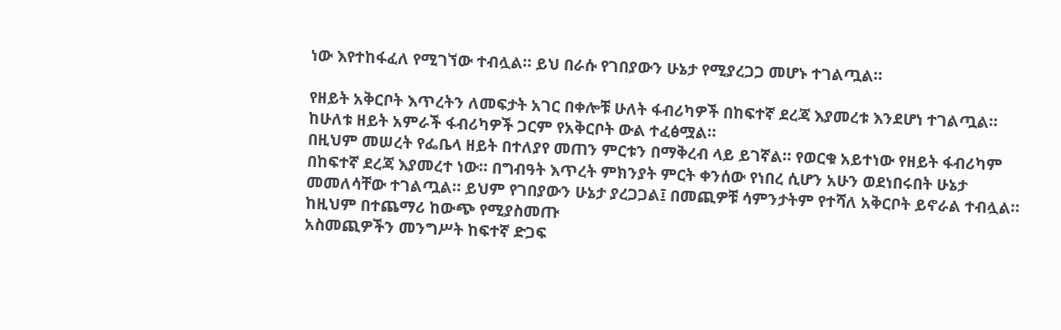ነው እየተከፋፈለ የሚገኘው ተብሏል። ይህ በራሱ የገበያውን ሁኔታ የሚያረጋጋ መሆኑ ተገልጧል።

የዘይት አቅርቦት እጥረትን ለመፍታት አገር በቀሎቹ ሁለት ፋብሪካዎች በከፍተኛ ደረጃ እያመረቱ እንደሆነ ተገልጧል። ከሁለቱ ዘይት አምራች ፋብሪካዎች ጋርም የአቅርቦት ውል ተፈፅሟል።
በዚህም መሠረት የፌቤላ ዘይት በተለያየ መጠን ምርቱን በማቅረብ ላይ ይገኛል። የወርቁ አይተነው የዘይት ፋብሪካም በከፍተኛ ደረጃ እያመረተ ነው። በግብዓት እጥረት ምክንያት ምርት ቀንሰው የነበረ ሲሆን አሁን ወደነበሩበት ሁኔታ መመለሳቸው ተገልጧል። ይህም የገበያውን ሁኔታ ያረጋጋል፤ በመጪዎቹ ሳምንታትም የተሻለ አቅርቦት ይኖራል ተብሏል። ከዚህም በተጨማሪ ከውጭ የሚያስመጡ
አስመጪዎችን መንግሥት ከፍተኛ ድጋፍ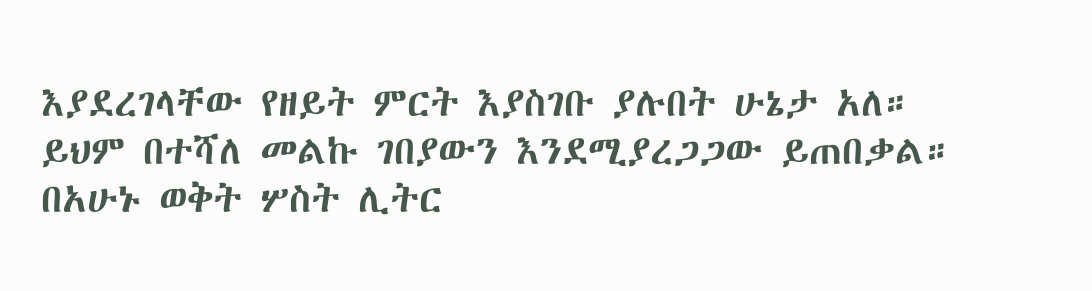እያደረገላቸው የዘይት ምርት እያስገቡ ያሉበት ሁኔታ አለ።
ይህም በተሻለ መልኩ ገበያውን እንደሚያረጋጋው ይጠበቃል። በአሁኑ ወቅት ሦስት ሊትር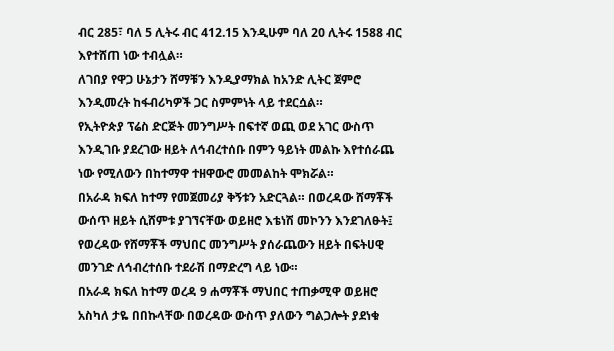ብር 285፣ ባለ 5 ሊትሩ ብር 412.15 እንዲሁም ባለ 20 ሊትሩ 1588 ብር እየተሸጠ ነው ተብሏል።
ለገበያ የዋጋ ሁኔታን ሸማቹን እንዲያማክል ከአንድ ሊትር ጀምሮ እንዲመረት ከፋብሪካዎች ጋር ስምምነት ላይ ተደርሷል።
የኢትዮጵያ ፕሬስ ድርጅት መንግሥት በፍተኛ ወጪ ወደ አገር ውስጥ እንዲገቡ ያደረገው ዘይት ለኅብረተሰቡ በምን ዓይነት መልኩ እየተሰራጨ ነው የሚለውን በከተማዋ ተዘዋውሮ መመልከት ሞክሯል።
በአራዳ ክፍለ ከተማ የመጀመሪያ ቅኝቱን አድርጓል። በወረዳው ሸማቾች ውሰጥ ዘይት ሲሸምቱ ያገኘናቸው ወይዘሮ እቴነሽ መኮንን እንደገለፁት፤ የወረዳው የሸማቾች ማህበር መንግሥት ያሰራጨውን ዘይት በፍትሀዊ መንገድ ለኅብረተሰቡ ተደራሽ በማድረግ ላይ ነው።
በአራዳ ክፍለ ከተማ ወረዳ 9 ሐማቾች ማህበር ተጠቃሚዋ ወይዘሮ አስካለ ታዬ በበኩላቸው በወረዳው ውስጥ ያለውን ግልጋሎት ያደነቁ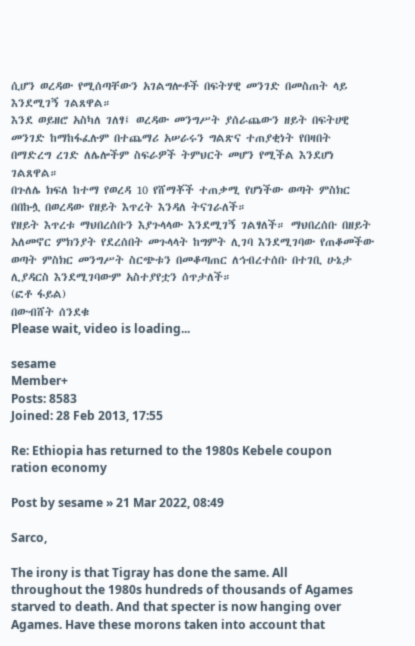ሲሆን ወረዳው የሚሰጣቸውን አገልግሎቶች በፍትሃዊ መንገድ በመስጠት ላይ እንደሚገኝ ገልጸዋል።
እንደ ወይዘሮ አስካለ ገለፃ፤ ወረዳው መንግሥት ያሰራጨውን ዘይት በፍትሀዊ መንገድ ከማከፋፈሉም በተጨማሪ አሠራሩን ግልጽና ተጠያቂነት የበዛበት በማድረግ ረገድ ለሌሎችም ስፍራዎች ትምህርት መሆን የሚችል እንደሆነ ገልጸዋል።
በጉለሌ ክፍለ ከተማ የወረዳ 10 የሸማቾች ተጠቃሚ የሆነችው ወጣት ምስክር በበኩሏ በወረዳው የዘይት እጥረት እንዳለ ትናገራለች።
የዘይት እጥረቱ ማህበረሰቡን እያጉላላው እንደሚገኝ ገልፃለች። ማህበረሰቡ በዘይት አለመኖር ምክንያት የደረሰበት መጉላላት ከግምት ሊገባ እንደሚገባው የጠቆመችው ወጣት ምስክር መንግሥት ስርጭቱን በመቆጣጠር ለኅብረተሰቡ በተገቢ ሁኔታ ሊያዳርስ እንደሚገባውም አስተያየቷን ሰጥታለች።
(ፎቶ ፋይል)
በውብሸት ሰንደቁ
Please wait, video is loading...

sesame
Member+
Posts: 8583
Joined: 28 Feb 2013, 17:55

Re: Ethiopia has returned to the 1980s Kebele coupon ration economy

Post by sesame » 21 Mar 2022, 08:49

Sarco,

The irony is that Tigray has done the same. All throughout the 1980s hundreds of thousands of Agames starved to death. And that specter is now hanging over Agames. Have these morons taken into account that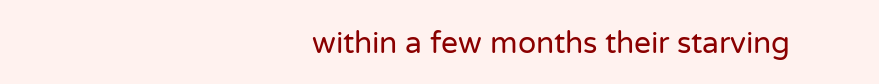within a few months their starving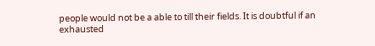people would not be a able to till their fields. It is doubtful if an exhausted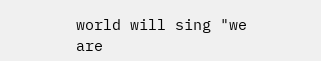world will sing "we are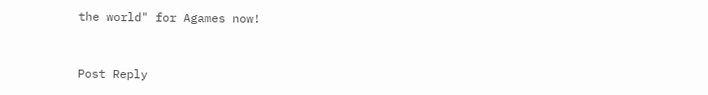the world" for Agames now!



Post Reply